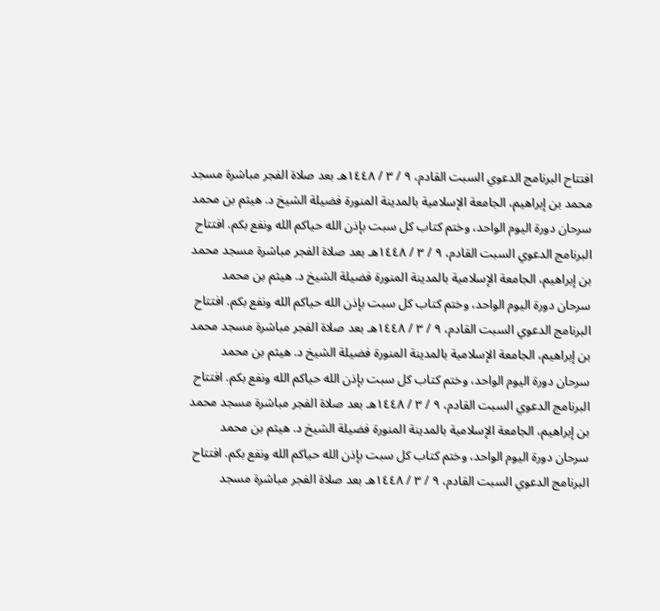افتتاح البرنامج الدعوي السبت القادم، ٩ / ٣ / ١٤٤٨هـ بعد صلاة الفجر مباشرة مسجد محمد بن إبراهيم، الجامعة الإسلامية بالمدينة المنورة فضيلة الشيخ د. هيثم بن محمد سرحان دورة اليوم الواحد، وختم كتاب كل سبت بإذن الله حياكم الله ونفع بكم. افتتاح البرنامج الدعوي السبت القادم، ٩ / ٣ / ١٤٤٨هـ بعد صلاة الفجر مباشرة مسجد محمد بن إبراهيم، الجامعة الإسلامية بالمدينة المنورة فضيلة الشيخ د. هيثم بن محمد سرحان دورة اليوم الواحد، وختم كتاب كل سبت بإذن الله حياكم الله ونفع بكم. افتتاح البرنامج الدعوي السبت القادم، ٩ / ٣ / ١٤٤٨هـ بعد صلاة الفجر مباشرة مسجد محمد بن إبراهيم، الجامعة الإسلامية بالمدينة المنورة فضيلة الشيخ د. هيثم بن محمد سرحان دورة اليوم الواحد، وختم كتاب كل سبت بإذن الله حياكم الله ونفع بكم. افتتاح البرنامج الدعوي السبت القادم، ٩ / ٣ / ١٤٤٨هـ بعد صلاة الفجر مباشرة مسجد محمد بن إبراهيم، الجامعة الإسلامية بالمدينة المنورة فضيلة الشيخ د. هيثم بن محمد سرحان دورة اليوم الواحد، وختم كتاب كل سبت بإذن الله حياكم الله ونفع بكم. افتتاح البرنامج الدعوي السبت القادم، ٩ / ٣ / ١٤٤٨هـ بعد صلاة الفجر مباشرة مسجد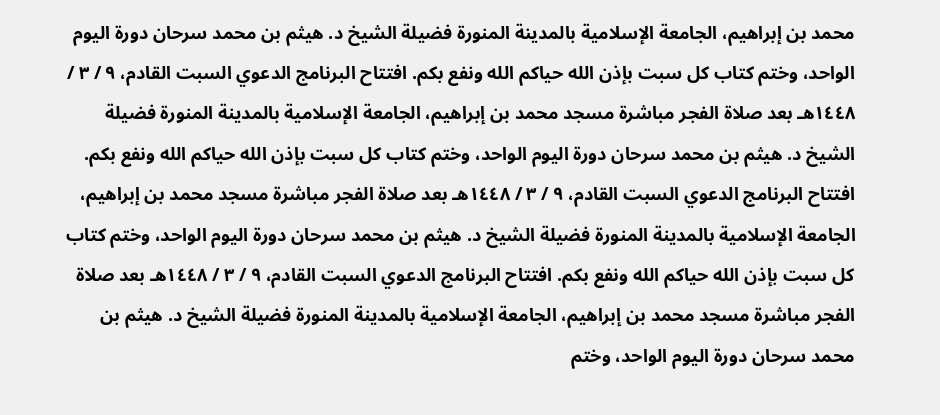محمد بن إبراهيم، الجامعة الإسلامية بالمدينة المنورة فضيلة الشيخ د. هيثم بن محمد سرحان دورة اليوم الواحد، وختم كتاب كل سبت بإذن الله حياكم الله ونفع بكم. افتتاح البرنامج الدعوي السبت القادم، ٩ / ٣ / ١٤٤٨هـ بعد صلاة الفجر مباشرة مسجد محمد بن إبراهيم، الجامعة الإسلامية بالمدينة المنورة فضيلة الشيخ د. هيثم بن محمد سرحان دورة اليوم الواحد، وختم كتاب كل سبت بإذن الله حياكم الله ونفع بكم. افتتاح البرنامج الدعوي السبت القادم، ٩ / ٣ / ١٤٤٨هـ بعد صلاة الفجر مباشرة مسجد محمد بن إبراهيم، الجامعة الإسلامية بالمدينة المنورة فضيلة الشيخ د. هيثم بن محمد سرحان دورة اليوم الواحد، وختم كتاب كل سبت بإذن الله حياكم الله ونفع بكم. افتتاح البرنامج الدعوي السبت القادم، ٩ / ٣ / ١٤٤٨هـ بعد صلاة الفجر مباشرة مسجد محمد بن إبراهيم، الجامعة الإسلامية بالمدينة المنورة فضيلة الشيخ د. هيثم بن محمد سرحان دورة اليوم الواحد، وختم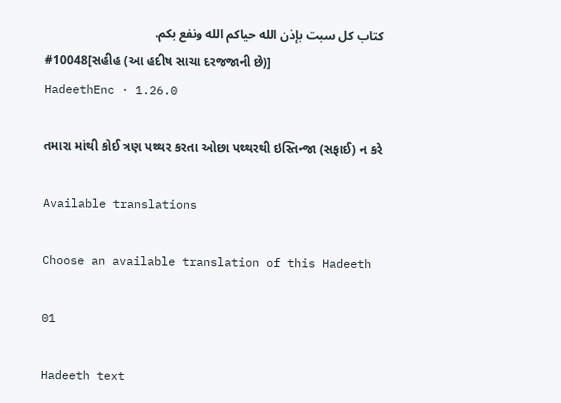كتاب كل سبت بإذن الله حياكم الله ونفع بكم.
#10048[સહીહ (આ હદીષ સાચા દરજજાની છે)]
HadeethEnc · 1.26.0

તમારા માંથી કોઈ ત્રણ પથ્થર કરતા ઓછા પથ્થરથી ઇસ્તિન્જા (સફાઈ) ન કરે

Available translations

Choose an available translation of this Hadeeth

01

Hadeeth text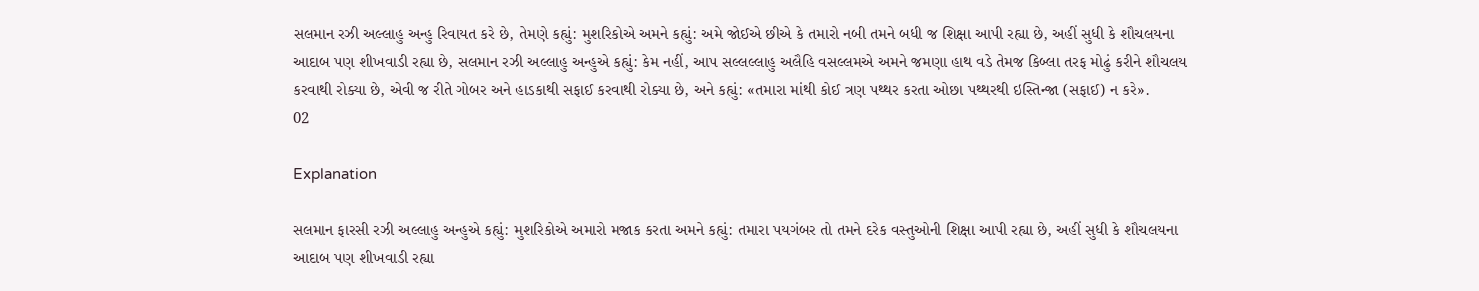સલમાન રઝી અલ્લાહુ અન્હુ રિવાયત કરે છે, તેમણે કહ્યું: મુશરિકોએ અમને કહ્યું: અમે જોઈએ છીએ કે તમારો નબી તમને બધી જ શિક્ષા આપી રહ્યા છે, અહીં સુધી કે શૌચલયના આદાબ પણ શીખવાડી રહ્યા છે, સલમાન રઝી અલ્લાહુ અન્હુએ કહ્યું: કેમ નહીં, આપ સલ્લલ્લાહુ અલૈહિ વસલ્લમએ અમને જમણા હાથ વડે તેમજ કિબ્લા તરફ મોઢું કરીને શૌચલય કરવાથી રોક્યા છે, એવી જ રીતે ગોબર અને હાડકાથી સફાઈ કરવાથી રોક્યા છે, અને કહ્યું: «તમારા માંથી કોઈ ત્રણ પથ્થર કરતા ઓછા પથ્થરથી ઇસ્તિન્જા (સફાઈ) ન કરે».
02

Explanation

સલમાન ફારસી રઝી અલ્લાહુ અન્હુએ કહ્યું: મુશરિકોએ અમારો મજાક કરતા અમને કહ્યું: તમારા પયગંબર તો તમને દરેક વસ્તુઓની શિક્ષા આપી રહ્યા છે, અહીં સુધી કે શૌચલયના આદાબ પણ શીખવાડી રહ્યા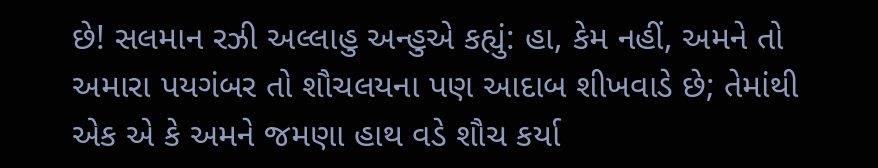છે! સલમાન રઝી અલ્લાહુ અન્હુએ કહ્યું: હા, કેમ નહીં, અમને તો અમારા પયગંબર તો શૌચલયના પણ આદાબ શીખવાડે છે; તેમાંથી એક એ કે અમને જમણા હાથ વડે શૌચ કર્યા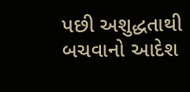પછી અશુદ્ધતાથી બચવાનો આદેશ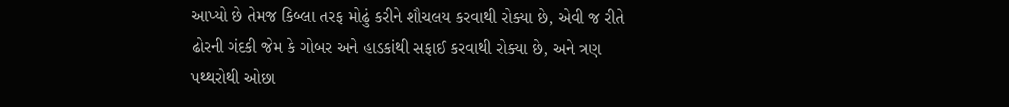આપ્યો છે તેમજ કિબ્લા તરફ મોઢું કરીને શૌચલય કરવાથી રોક્યા છે, એવી જ રીતે ઢોરની ગંદકી જેમ કે ગોબર અને હાડકાંથી સફાઈ કરવાથી રોક્યા છે, અને ત્રણ પથ્થરોથી ઓછા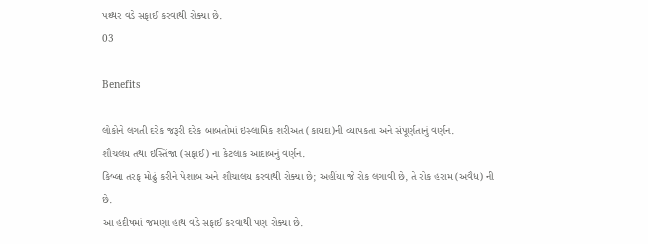પથ્થર વડે સફાઈ કરવાથી રોક્યા છે.
03

Benefits

લોકોને લગતી દરેક જરૂરી દરેક બાબતોમાં ઇસ્લામિક શરીઅત (કાયદા)ની વ્યાપકતા અને સંપૂર્ણતાનું વર્ણન.
શૌચલય તથા ઇસ્તિંજા (સફાઈ) ના કેટલાક આદાબનું વર્ણન.
કિબ્લા તરફ મોઢું કરીને પેશાબ અને શૌચાલય કરવાથી રોક્યા છે; અહીંયા જે રોક લગાવી છે, તે રોક હરામ (અવૈધ) ની છે.
આ હદીષમાં જમણા હાથ વડે સફાઈ કરવાથી પણ રોક્યા છે.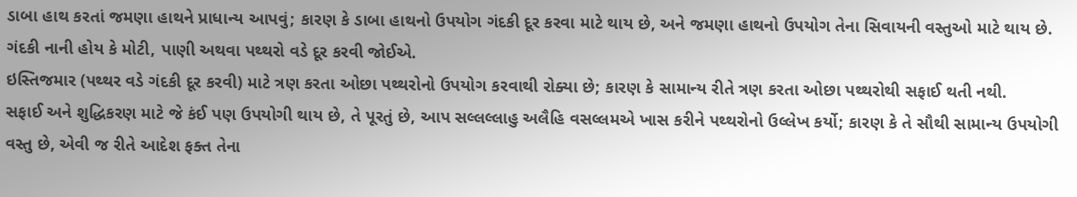ડાબા હાથ કરતાં જમણા હાથને પ્રાધાન્ય આપવું; કારણ કે ડાબા હાથનો ઉપયોગ ગંદકી દૂર કરવા માટે થાય છે, અને જમણા હાથનો ઉપયોગ તેના સિવાયની વસ્તુઓ માટે થાય છે.
ગંદકી નાની હોય કે મોટી, પાણી અથવા પથ્થરો વડે દૂર કરવી જોઈએ.
ઇસ્તિજમાર (પથ્થર વડે ગંદકી દૂર કરવી) માટે ત્રણ કરતા ઓછા પથ્થરોનો ઉપયોગ કરવાથી રોક્યા છે; કારણ કે સામાન્ય રીતે ત્રણ કરતા ઓછા પથ્થરોથી સફાઈ થતી નથી.
સફાઈ અને શુદ્ધિકરણ માટે જે કંઈ પણ ઉપયોગી થાય છે, તે પૂરતું છે, આપ સલ્લલ્લાહુ અલૈહિ વસલ્લમએ ખાસ કરીને પથ્થરોનો ઉલ્લેખ કર્યો; કારણ કે તે સૌથી સામાન્ય ઉપયોગી વસ્તુ છે, એવી જ રીતે આદેશ ફક્ત તેના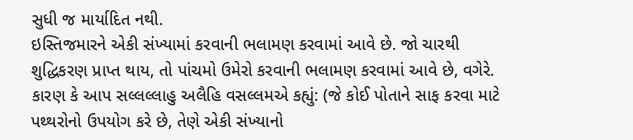સુધી જ માર્યાદિત નથી.
ઇસ્તિજમારને એકી સંખ્યામાં કરવાની ભલામણ કરવામાં આવે છે. જો ચારથી શુદ્ધિકરણ પ્રાપ્ત થાય, તો પાંચમો ઉમેરો કરવાની ભલામણ કરવામાં આવે છે, વગેરે. કારણ કે આપ સલ્લલ્લાહુ અલૈહિ વસલ્લમએ કહ્યું: (જે કોઈ પોતાને સાફ કરવા માટે પથ્થરોનો ઉપયોગ કરે છે, તેણે એકી સંખ્યાનો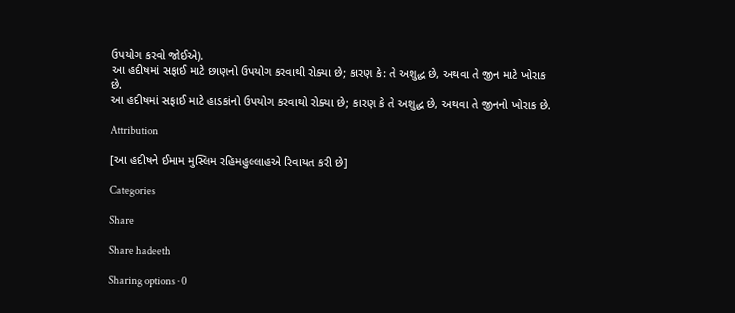ઉપયોગ કરવો જોઈએ).
આ હદીષમાં સફાઈ માટે છાણનો ઉપયોગ કરવાથી રોક્યા છે; કારણ કે: તે અશુદ્ધ છે, અથવા તે જીન માટે ખોરાક છે.
આ હદીષમાં સફાઈ માટે હાડકાંનો ઉપયોગ કરવાથો રોક્યા છે; કારણ કે તે અશુદ્ધ છે, અથવા તે જીનનો ખોરાક છે.

Attribution

[આ હદીષને ઈમામ મુસ્લિમ રહિમહુલ્લાહએ રિવાયત કરી છે]

Categories

Share

Share hadeeth

Sharing options · 0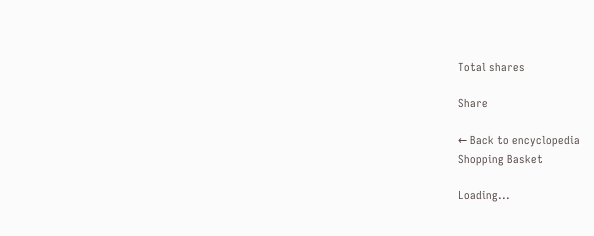Total shares

Share

← Back to encyclopedia
Shopping Basket

Loading...